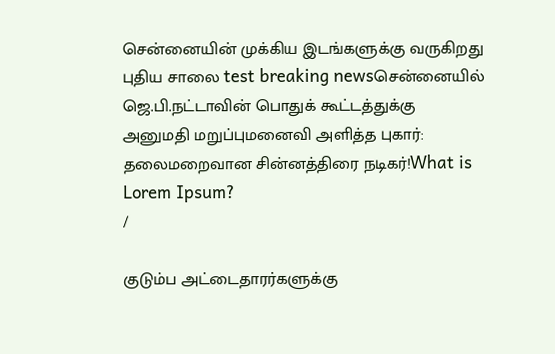சென்னையின் முக்கிய இடங்களுக்கு வருகிறது புதிய சாலை test breaking newsசென்னையில் ஜெ.பி.நட்டாவின் பொதுக் கூட்டத்துக்கு அனுமதி மறுப்புமனைவி அளித்த புகார்: தலைமறைவான சின்னத்திரை நடிகர்!What is Lorem Ipsum?
/

குடும்ப அட்டைதாரர்களுக்கு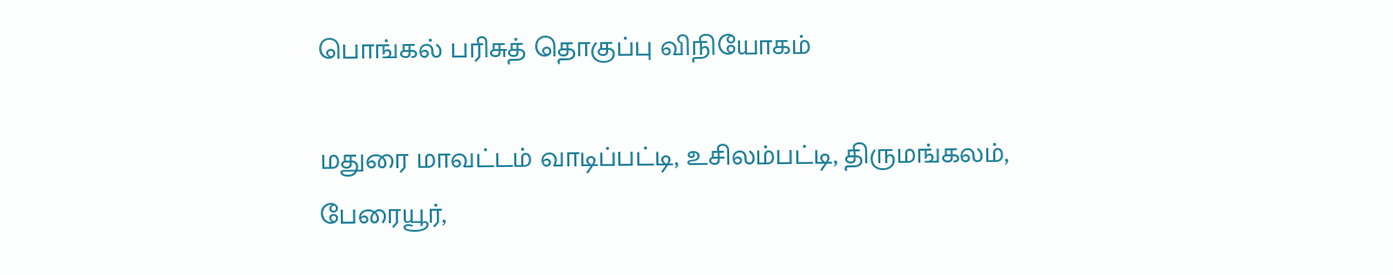பொங்கல் பரிசுத் தொகுப்பு விநியோகம்

மதுரை மாவட்டம் வாடிப்பட்டி, உசிலம்பட்டி, திருமங்கலம், பேரையூர்,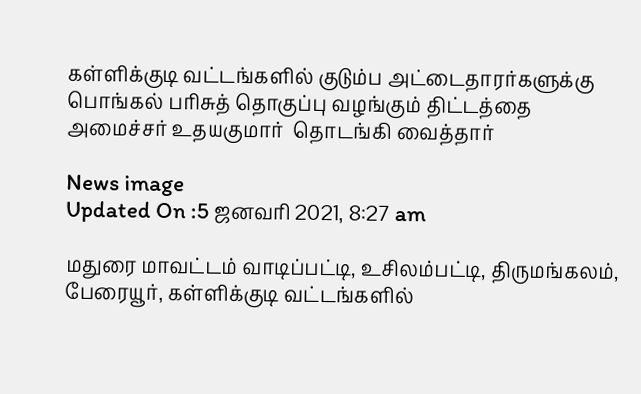கள்ளிக்குடி வட்டங்களில் குடும்ப அட்டைதாரர்களுக்கு பொங்கல் பரிசுத் தொகுப்பு வழங்கும் திட்டத்தை அமைச்சர் உதயகுமார்  தொடங்கி வைத்தார்

News image
Updated On :5 ஜனவரி 2021, 8:27 am

மதுரை மாவட்டம் வாடிப்பட்டி, உசிலம்பட்டி, திருமங்கலம், பேரையூர், கள்ளிக்குடி வட்டங்களில்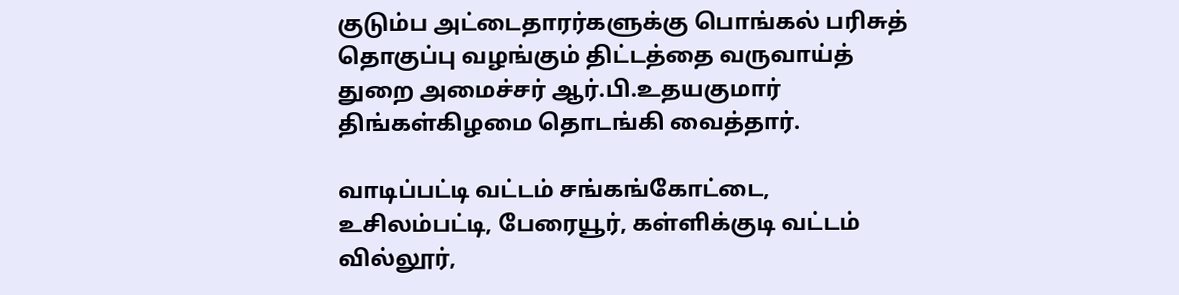குடும்ப அட்டைதாரர்களுக்கு பொங்கல் பரிசுத் தொகுப்பு வழங்கும் திட்டத்தை வருவாய்த் துறை அமைச்சர் ஆர்.பி.உதயகுமார் திங்கள்கிழமை தொடங்கி வைத்தார்.

வாடிப்பட்டி வட்டம் சங்கங்கோட்டை, உசிலம்பட்டி, பேரையூர், கள்ளிக்குடி வட்டம் வில்லூர்,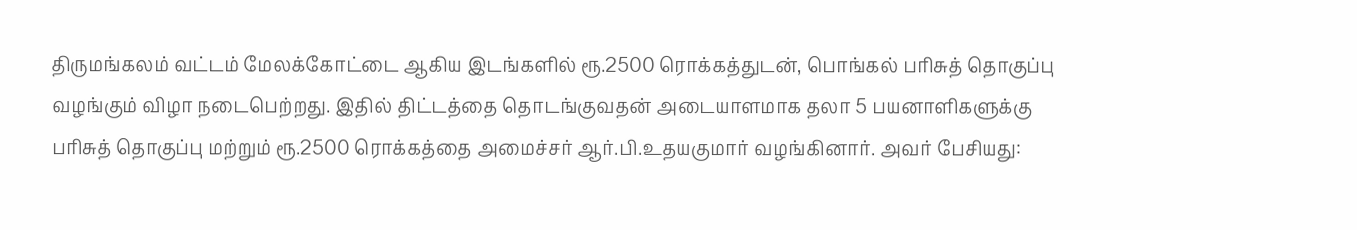திருமங்கலம் வட்டம் மேலக்கோட்டை ஆகிய இடங்களில் ரூ.2500 ரொக்கத்துடன், பொங்கல் பரிசுத் தொகுப்பு வழங்கும் விழா நடைபெற்றது. இதில் திட்டத்தை தொடங்குவதன் அடையாளமாக தலா 5 பயனாளிகளுக்கு பரிசுத் தொகுப்பு மற்றும் ரூ.2500 ரொக்கத்தை அமைச்சர் ஆர்.பி.உதயகுமார் வழங்கினார். அவர் பேசியது: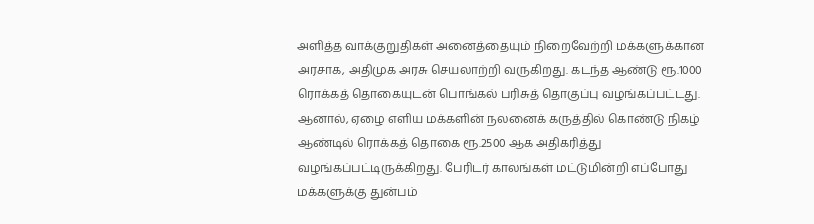அளித்த வாக்குறுதிகள் அனைத்தையும் நிறைவேற்றி மக்களுக்கான அரசாக, அதிமுக அரசு செயலாற்றி வருகிறது. கடந்த ஆண்டு ரூ.1000 ரொக்கத் தொகையுடன் பொங்கல் பரிசுத் தொகுப்பு வழங்கப்பட்டது. ஆனால், ஏழை எளிய மக்களின் நலனைக் கருத்தில் கொண்டு நிகழ் ஆண்டில் ரொக்கத் தொகை ரூ.2500 ஆக அதிகரித்து வழங்கப்பட்டிருக்கிறது. பேரிடர் காலங்கள் மட்டுமின்றி எப்போது மக்களுக்கு துன்பம்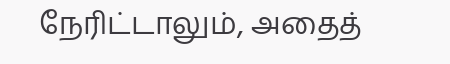நேரிட்டாலும், அதைத்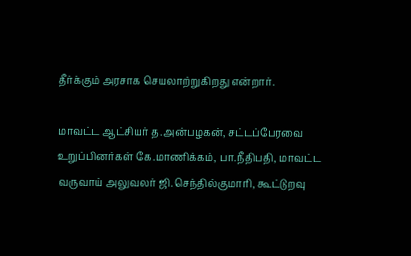தீர்க்கும் அரசாக செயலாற்றுகிறது என்றார்.

மாவட்ட ஆட்சியர் த.அன்பழகன், சட்டப்பேரவை உறுப்பினர்கள் கே.மாணிக்கம், பா.நீதிபதி, மாவட்ட வருவாய் அலுவலர் ஜி.செந்தில்குமாரி, கூட்டுறவு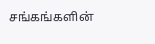சங்கங்களின்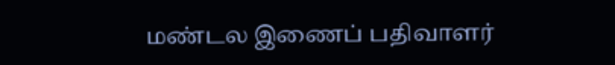மண்டல இணைப் பதிவாளர்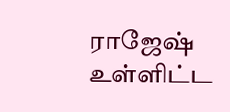ராஜேஷ் உள்ளிட்ட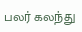பலர் கலந்து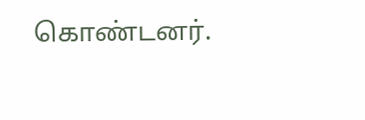கொண்டனர்.